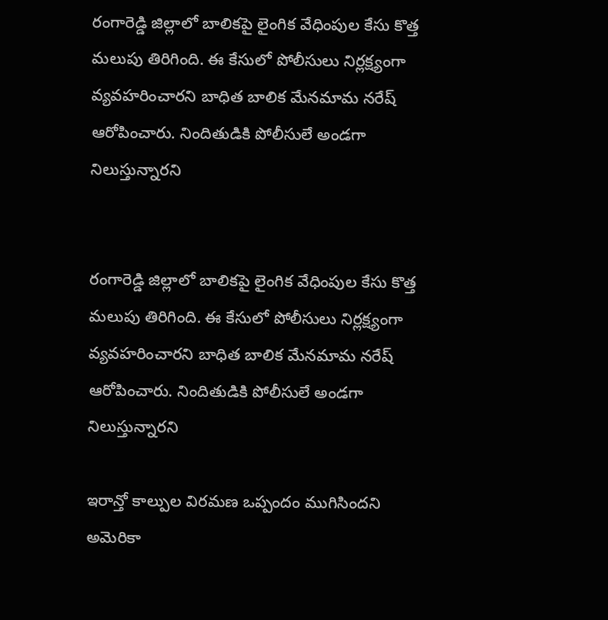రంగారెడ్డి జిల్లాలో బాలికపై లైంగిక వేధింపుల కేసు కొత్త మలుపు తిరిగింది. ఈ కేసులో పోలీసులు నిర్లక్ష్యంగా వ్యవహరించారని బాధిత బాలిక మేనమామ నరేష్ ఆరోపించారు. నిందితుడికి పోలీసులే అండగా నిలుస్తున్నారని


రంగారెడ్డి జిల్లాలో బాలికపై లైంగిక వేధింపుల కేసు కొత్త మలుపు తిరిగింది. ఈ కేసులో పోలీసులు నిర్లక్ష్యంగా వ్యవహరించారని బాధిత బాలిక మేనమామ నరేష్ ఆరోపించారు. నిందితుడికి పోలీసులే అండగా నిలుస్తున్నారని

ఇరాన్తో కాల్పుల విరమణ ఒప్పందం ముగిసిందని అమెరికా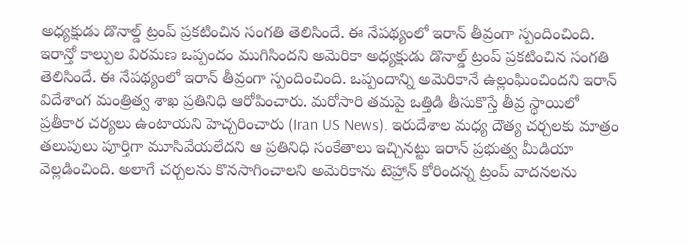అధ్యక్షుడు డొనాల్డ్ ట్రంప్ ప్రకటించిన సంగతి తెలిసిందే. ఈ నేపథ్యంలో ఇరాన్ తీవ్రంగా స్పందించింది. ఇరాన్తో కాల్పుల విరమణ ఒప్పందం ముగిసిందని అమెరికా అధ్యక్షుడు డొనాల్డ్ ట్రంప్ ప్రకటించిన సంగతి తెలిసిందే. ఈ నేపథ్యంలో ఇరాన్ తీవ్రంగా స్పందించింది. ఒప్పందాన్ని అమెరికానే ఉల్లంఘించిందని ఇరాన్ విదేశాంగ మంత్రిత్వ శాఖ ప్రతినిధి ఆరోపించారు. మరోసారి తమపై ఒత్తిడి తీసుకొస్తే తీవ్ర స్థాయిలో ప్రతీకార చర్యలు ఉంటాయని హెచ్చరించారు (Iran US News). ఇరుదేశాల మధ్య దౌత్య చర్చలకు మాత్రం తలుపులు పూర్తిగా మూసివేయలేదని ఆ ప్రతినిధి సంకేతాలు ఇచ్చినట్టు ఇరాన్ ప్రభుత్వ మీడియా వెల్లడించింది. అలాగే చర్చలను కొనసాగించాలని అమెరికాను టెహ్రాన్ కోరిందన్న ట్రంప్ వాదనలను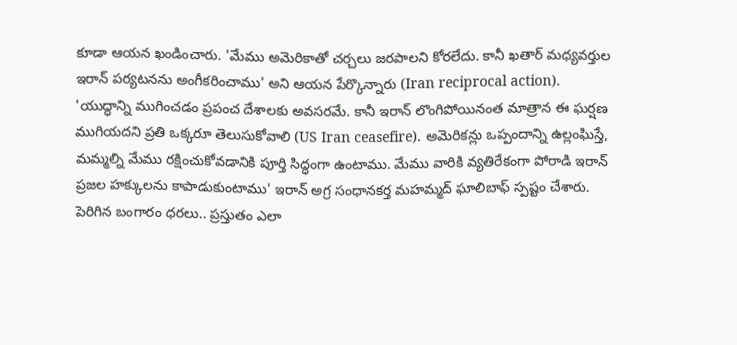కూడా ఆయన ఖండించారు. 'మేము అమెరికాతో చర్చలు జరపాలని కోరలేదు. కానీ ఖతార్ మధ్యవర్తుల ఇరాన్ పర్యటనను అంగీకరించాము' అని ఆయన పేర్కొన్నారు (Iran reciprocal action). 'యుద్ధాన్ని ముగించడం ప్రపంచ దేశాలకు అవసరమే. కానీ ఇరాన్ లొంగిపోయినంత మాత్రాన ఈ ఘర్షణ ముగియదని ప్రతి ఒక్కరూ తెలుసుకోవాలి (US Iran ceasefire). అమెరికన్లు ఒప్పందాన్ని ఉల్లంఘిస్తే, మమ్మల్ని మేము రక్షించుకోవడానికి పూర్తి సిద్ధంగా ఉంటాము. మేము వారికి వ్యతిరేకంగా పోరాడి ఇరాన్ ప్రజల హక్కులను కాపాడుకుంటాము' ఇరాన్ అగ్ర సంధానకర్త మహమ్మద్ ఘాలిబాఫ్ స్పష్టం చేశారు. పెరిగిన బంగారం ధరలు.. ప్రస్తుతం ఎలా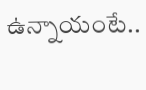ఉన్నాయంటే..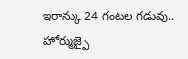ఇరాన్కు 24 గంటల గడువు.. హోర్ముజ్పై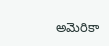అమెరికా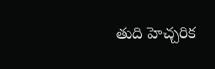తుది హెచ్చరిక